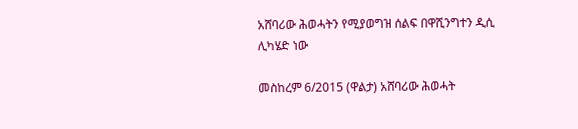አሸባሪው ሕወሓትን የሚያወግዝ ሰልፍ በዋሺንግተን ዲሲ ሊካሄድ ነው

መስከረም 6/2015 (ዋልታ) አሸባሪው ሕወሓት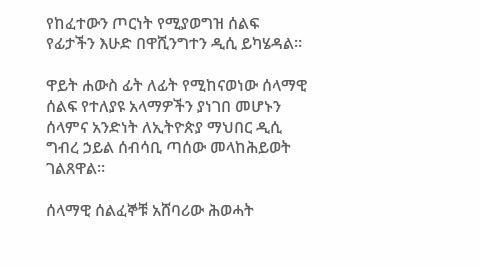የከፈተውን ጦርነት የሚያወግዝ ሰልፍ የፊታችን እሁድ በዋሺንግተን ዲሲ ይካሄዳል።

ዋይት ሐውስ ፊት ለፊት የሚከናወነው ሰላማዊ ሰልፍ የተለያዩ አላማዎችን ያነገበ መሆኑን ሰላምና አንድነት ለኢትዮጵያ ማህበር ዲሲ ግብረ ኃይል ሰብሳቢ ጣሰው መላከሕይወት ገልጸዋል።

ሰላማዊ ሰልፈኞቹ አሸባሪው ሕወሓት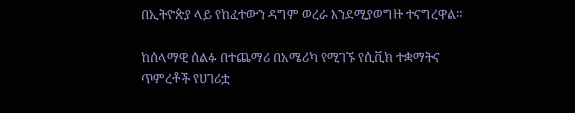በኢትዮጵያ ላይ የከፈተውን ዳግም ወረራ እንደሚያወግዙ ተናግረዋል።

ከሰላማዊ ሰልፉ በተጨማሪ በአሜሪካ የሚገኙ የሲቪክ ተቋማትና ጥምረቶች የሀገሪቷ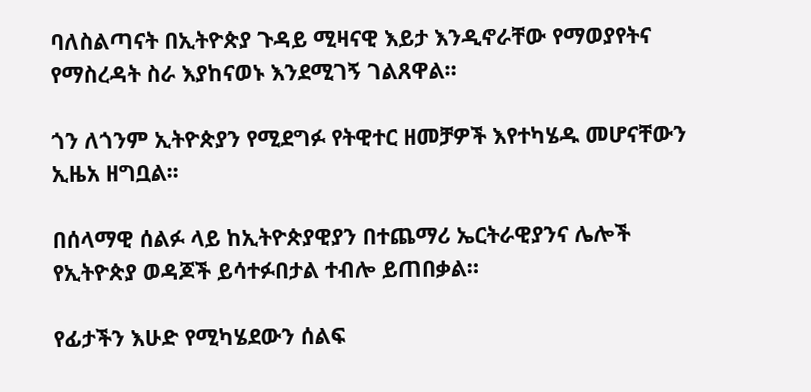ባለስልጣናት በኢትዮጵያ ጉዳይ ሚዛናዊ እይታ እንዲኖራቸው የማወያየትና የማስረዳት ስራ እያከናወኑ እንደሚገኝ ገልጸዋል።

ጎን ለጎንም ኢትዮጵያን የሚደግፉ የትዊተር ዘመቻዎች እየተካሄዱ መሆናቸውን ኢዜአ ዘግቧል፡፡

በሰላማዊ ሰልፉ ላይ ከኢትዮጵያዊያን በተጨማሪ ኤርትራዊያንና ሌሎች የኢትዮጵያ ወዳጆች ይሳተፉበታል ተብሎ ይጠበቃል።

የፊታችን እሁድ የሚካሄደውን ሰልፍ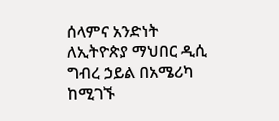ሰላምና አንድነት ለኢትዮጵያ ማህበር ዲሲ ግብረ ኃይል በአሜሪካ ከሚገኙ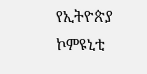የኢትዮጵያ ኮምዩኒቲ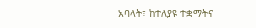አባላት፣ ከተለያዩ ተቋማትና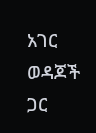አገር ወዳጆች ጋር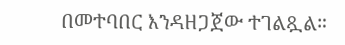በመተባበር እንዳዘጋጀው ተገልጿል።